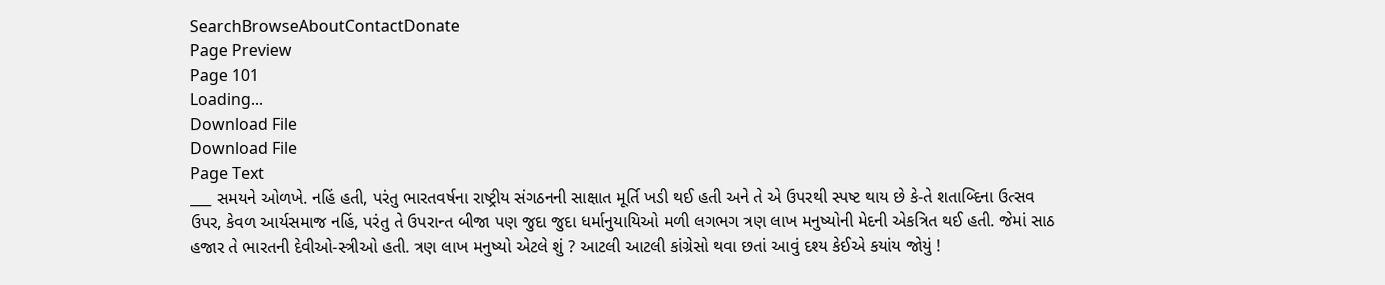SearchBrowseAboutContactDonate
Page Preview
Page 101
Loading...
Download File
Download File
Page Text
___ સમયને ઓળખે. નહિં હતી, પરંતુ ભારતવર્ષના રાષ્ટ્રીય સંગઠનની સાક્ષાત મૂર્તિ ખડી થઈ હતી અને તે એ ઉપરથી સ્પષ્ટ થાય છે કે-તે શતાબ્દિના ઉત્સવ ઉપર, કેવળ આર્યસમાજ નહિં, પરંતુ તે ઉપરાન્ત બીજા પણ જુદા જુદા ધર્માનુયાયિઓ મળી લગભગ ત્રણ લાખ મનુષ્યોની મેદની એકત્રિત થઈ હતી. જેમાં સાઠ હજાર તે ભારતની દેવીઓ-સ્ત્રીઓ હતી. ત્રણ લાખ મનુષ્યો એટલે શું ? આટલી આટલી કાંગ્રેસો થવા છતાં આવું દશ્ય કેઈએ કયાંય જોયું !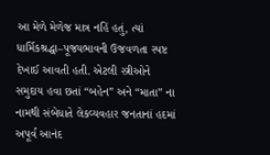આ મેળે મેળેજ માત્ર નહિં હતું, ત્યાં ધાર્મિકશ્રદ્ધા–પૂજ્યભાવની ઉજવળતા સ્પષ્ટ દેખાઈ આવતી હતી. એટલી સ્ત્રીઓને સમુદાય હવા છતાં “બહેન” અને “માતા” ના નામથી સંબેધાતે લેકવ્યવહાર જનતાનાં હદમાં અપૂર્વ આનંદ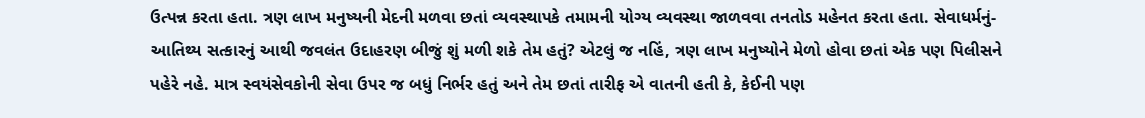ઉત્પન્ન કરતા હતા. ત્રણ લાખ મનુષ્યની મેદની મળવા છતાં વ્યવસ્થાપકે તમામની યોગ્ય વ્યવસ્થા જાળવવા તનતોડ મહેનત કરતા હતા. સેવાધર્મનું-આતિથ્ય સત્કારનું આથી જવલંત ઉદાહરણ બીજું શું મળી શકે તેમ હતું? એટલું જ નહિં, ત્રણ લાખ મનુષ્યોને મેળો હોવા છતાં એક પણ પિલીસને પહેરે નહે. માત્ર સ્વયંસેવકોની સેવા ઉપર જ બધું નિર્ભર હતું અને તેમ છતાં તારીફ એ વાતની હતી કે, કેઈની પણ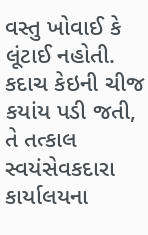વસ્તુ ખોવાઈ કે લૂંટાઈ નહોતી. કદાચ કેઇની ચીજ કયાંય પડી જતી, તે તત્કાલ સ્વયંસેવકદારા કાર્યાલયના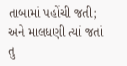તાબામાં પહોંચી જતી; અને માલધણી ત્યાં જતાં તુ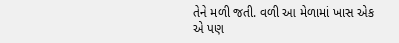તેને મળી જતી. વળી આ મેળામાં ખાસ એક એ પણ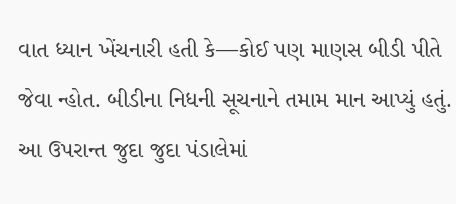વાત ધ્યાન ખેંચનારી હતી કે—કોઈ પણ માણસ બીડી પીતે જેવા ન્હોત. બીડીના નિધની સૂચનાને તમામ માન આપ્યું હતું. આ ઉપરાન્ત જુદા જુદા પંડાલેમાં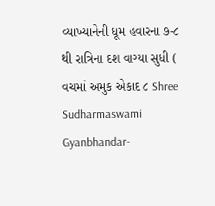વ્યાખ્યાનેની ધૂમ હવારના ૭-૮ થી રાત્રિના દશ વાગ્યા સુધી ( વચમાં અમુક એકાદ ૮ Shree Sudharmaswami Gyanbhandar-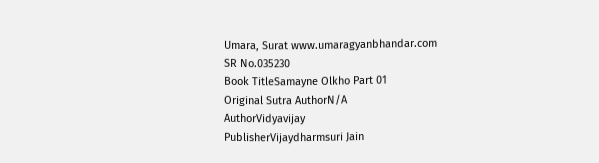Umara, Surat www.umaragyanbhandar.com
SR No.035230
Book TitleSamayne Olkho Part 01
Original Sutra AuthorN/A
AuthorVidyavijay
PublisherVijaydharmsuri Jain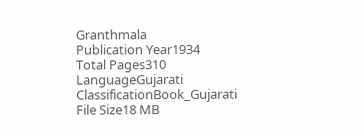Granthmala
Publication Year1934
Total Pages310
LanguageGujarati
ClassificationBook_Gujarati
File Size18 MB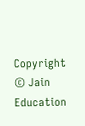Copyright © Jain Education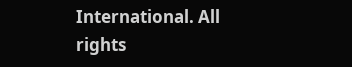International. All rights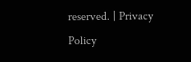reserved. | Privacy Policy